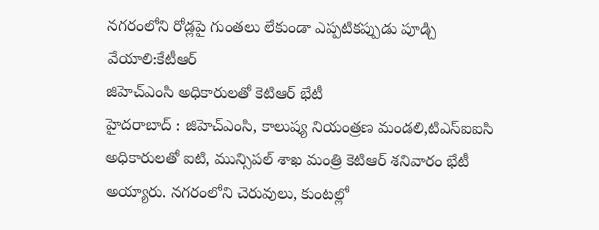నగరంలోని రోడ్లపై గుంతలు లేకుండా ఎప్పటికప్పుడు పూడ్చి వేయాలి:కేటీఆర్
జిహెచ్ఎంసి అధికారులతో కెటిఆర్ భేటీ
హైదరాబాద్ : జిహెచ్ఎంసి, కాలుష్య నియంత్రణ మండలి,టిఎస్ఐఐసి అధికారులతో ఐటి, మున్సిపల్ శాఖ మంత్రి కెటిఆర్ శనివారం భేటీ అయ్యారు. నగరంలోని చెరువులు, కుంటల్లో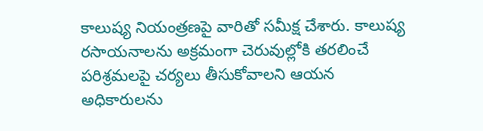కాలుష్య నియంత్రణపై వారితో సమీక్ష చేశారు. కాలుష్య రసాయనాలను అక్రమంగా చెరువుల్లోకి తరలించే పరిశ్రమలపై చర్యలు తీసుకోవాలని ఆయన అధికారులను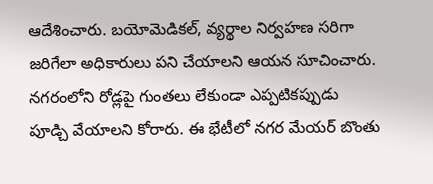ఆదేశించారు. బయోమెడికల్, వ్యర్థాల నిర్వహణ సరిగా జరిగేలా అధికారులు పని చేయాలని ఆయన సూచించారు. నగరంలోని రోడ్లపై గుంతలు లేకుండా ఎప్పటికప్పుడు పూడ్చి వేయాలని కోరారు. ఈ భేటీలో నగర మేయర్ బొంతు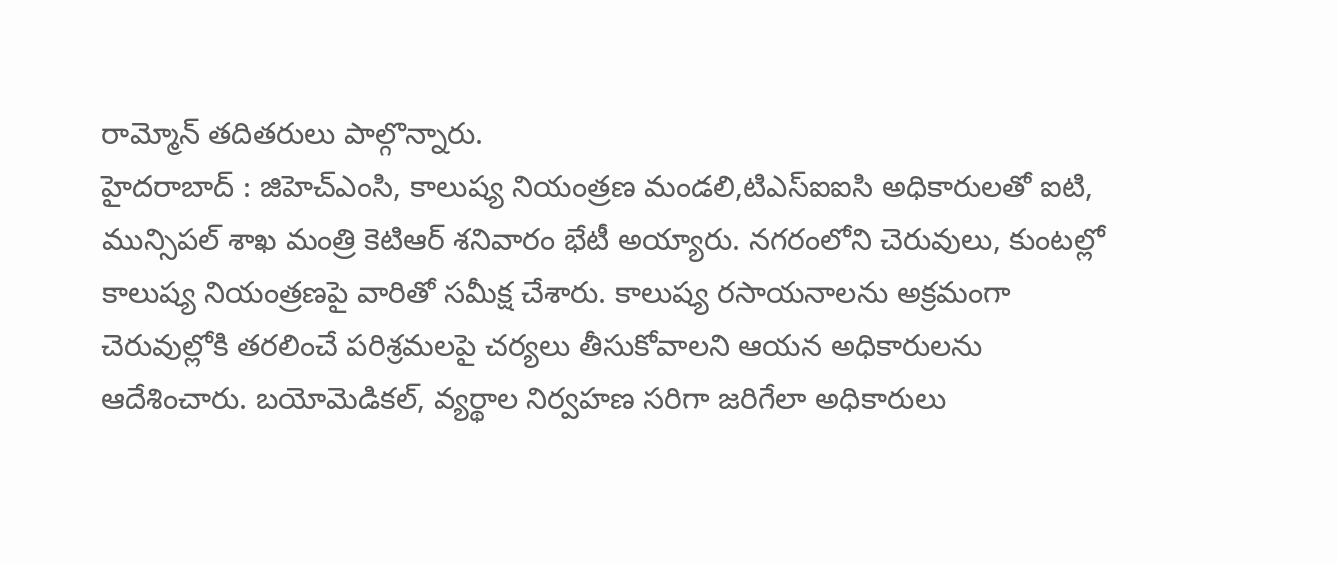రామ్మోన్ తదితరులు పాల్గొన్నారు.
హైదరాబాద్ : జిహెచ్ఎంసి, కాలుష్య నియంత్రణ మండలి,టిఎస్ఐఐసి అధికారులతో ఐటి, మున్సిపల్ శాఖ మంత్రి కెటిఆర్ శనివారం భేటీ అయ్యారు. నగరంలోని చెరువులు, కుంటల్లో కాలుష్య నియంత్రణపై వారితో సమీక్ష చేశారు. కాలుష్య రసాయనాలను అక్రమంగా చెరువుల్లోకి తరలించే పరిశ్రమలపై చర్యలు తీసుకోవాలని ఆయన అధికారులను ఆదేశించారు. బయోమెడికల్, వ్యర్థాల నిర్వహణ సరిగా జరిగేలా అధికారులు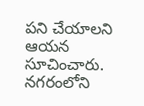పని చేయాలని ఆయన సూచించారు. నగరంలోని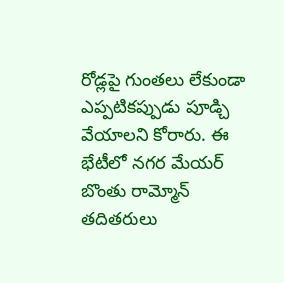రోడ్లపై గుంతలు లేకుండా ఎప్పటికప్పుడు పూడ్చి వేయాలని కోరారు. ఈ భేటీలో నగర మేయర్ బొంతు రామ్మోన్ తదితరులు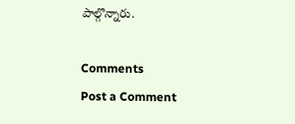పాల్గొన్నారు.

Comments
Post a Comment